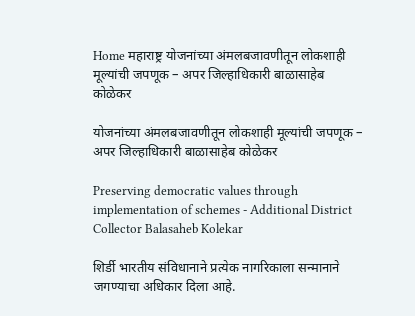Home महाराष्ट्र योजनांच्या अंमलबजावणीतून लोकशाही मूल्यांची जपणूक – अपर जिल्हाधिकारी बाळासाहेब कोळेकर

योजनांच्या अंमलबजावणीतून लोकशाही मूल्यांची जपणूक – अपर जिल्हाधिकारी बाळासाहेब कोळेकर

Preserving democratic values through implementation of schemes - Additional District Collector Balasaheb Kolekar

शिर्डी भारतीय संविधानाने प्रत्येक नागरिकाला सन्मानाने जगण्याचा अधिकार दिला आहे.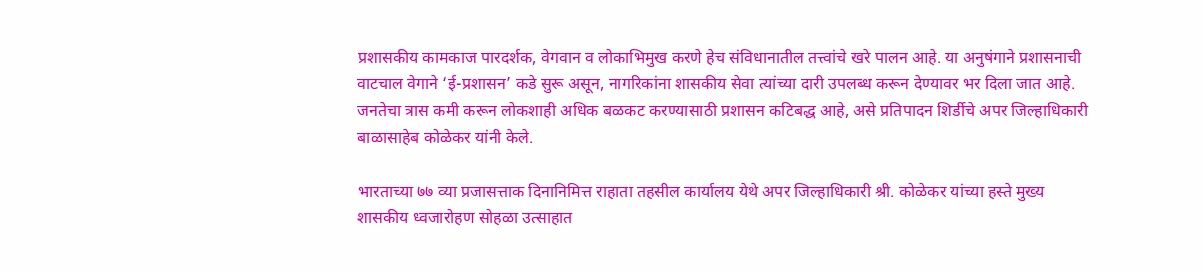प्रशासकीय कामकाज पारदर्शक, वेगवान व लोकाभिमुख करणे हेच संविधानातील तत्त्वांचे खरे पालन आहे. या अनुषंगाने प्रशासनाची वाटचाल वेगाने ‘ई-प्रशासन’ कडे सुरू असून, नागरिकांना शासकीय सेवा त्यांच्या दारी उपलब्ध करून देण्यावर भर दिला जात आहे. जनतेचा त्रास कमी करून लोकशाही अधिक बळकट करण्यासाठी प्रशासन कटिबद्ध आहे, असे प्रतिपादन शिर्डीचे अपर जिल्हाधिकारी बाळासाहेब कोळेकर यांनी केले.

भारताच्या ७७ व्या प्रजासत्ताक दिनानिमित्त राहाता तहसील कार्यालय येथे अपर जिल्हाधिकारी श्री. कोळेकर यांच्या हस्ते मुख्य शासकीय ध्वजारोहण सोहळा उत्साहात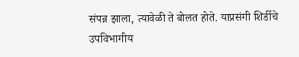संपन्न झाला, त्यावेळी ते बोलत होते. याप्रसंगी शिर्डीचे उपविभागीय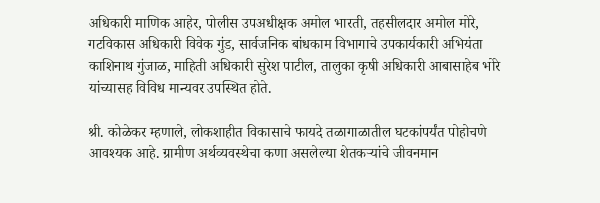अधिकारी माणिक आहेर, पोलीस उपअधीक्षक अमोल भारती, तहसीलदार अमोल मोरे, गटविकास अधिकारी विवेक गुंड, सार्वजनिक बांधकाम विभागाचे उपकार्यकारी अभियंता काशिनाथ गुंजाळ, माहिती अधिकारी सुरेश पाटील, तालुका कृषी अधिकारी आबासाहेब भोरे यांच्यासह विविध मान्यवर उपस्थित होते.

श्री. कोळेकर म्हणाले, लोकशाहीत विकासाचे फायदे तळागाळातील घटकांपर्यंत पोहोचणे आवश्यक आहे. ग्रामीण अर्थव्यवस्थेचा कणा असलेल्या शेतकऱ्यांचे जीवनमान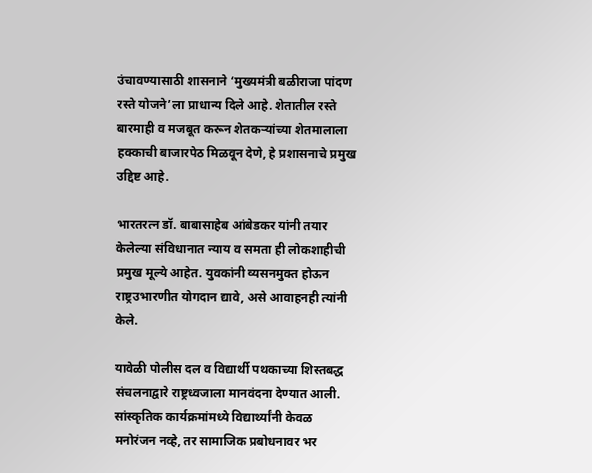उंचावण्यासाठी शासनाने ‘मुख्यमंत्री बळीराजा पांदण रस्ते योजने’ला प्राधान्य दिले आहे. शेतातील रस्ते बारमाही व मजबूत करून शेतकऱ्यांच्या शेतमालाला हक्काची बाजारपेठ मिळवून देणे, हे प्रशासनाचे प्रमुख उद्दिष्ट आहे.

भारतरत्न डॉ. बाबासाहेब आंबेडकर यांनी तयार केलेल्या संविधानात न्याय व समता ही लोकशाहीची प्रमुख मूल्ये आहेत. युवकांनी व्यसनमुक्त होऊन राष्ट्रउभारणीत योगदान द्यावे, असे आवाहनही त्यांनी केले.

यावेळी पोलीस दल व विद्यार्थी पथकाच्या शिस्तबद्ध संचलनाद्वारे राष्ट्रध्वजाला मानवंदना देण्यात आली. सांस्कृतिक कार्यक्रमांमध्ये विद्यार्थ्यांनी केवळ मनोरंजन नव्हे, तर सामाजिक प्रबोधनावर भर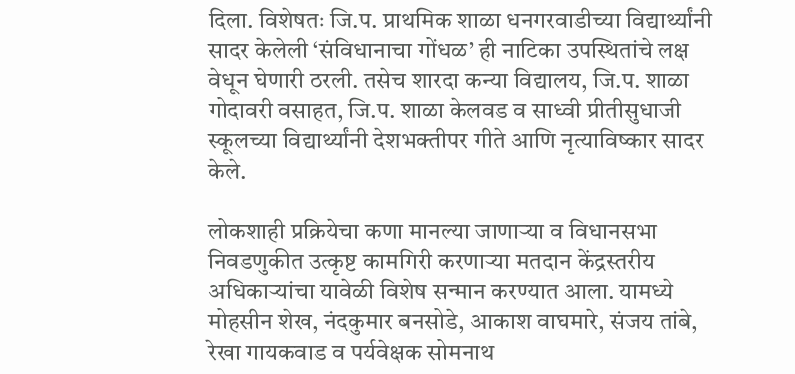दिला. विशेषतः जि.प. प्राथमिक शाळा धनगरवाडीच्या विद्यार्थ्यांनी सादर केलेली ‘संविधानाचा गोंधळ’ ही नाटिका उपस्थितांचे लक्ष वेधून घेणारी ठरली. तसेच शारदा कन्या विद्यालय, जि.प. शाळा गोदावरी वसाहत, जि.प. शाळा केलवड व साध्वी प्रीतीसुधाजी स्कूलच्या विद्यार्थ्यांनी देशभक्तीपर गीते आणि नृत्याविष्कार सादर केले.

लोकशाही प्रक्रियेचा कणा मानल्या जाणाऱ्या व विधानसभा निवडणुकीत उत्कृष्ट कामगिरी करणाऱ्या मतदान केंद्रस्तरीय अधिकाऱ्यांचा यावेळी विशेष सन्मान करण्यात आला. यामध्ये मोहसीन शेख, नंदकुमार बनसोडे, आकाश वाघमारे, संजय तांबे, रेखा गायकवाड व पर्यवेक्षक सोमनाथ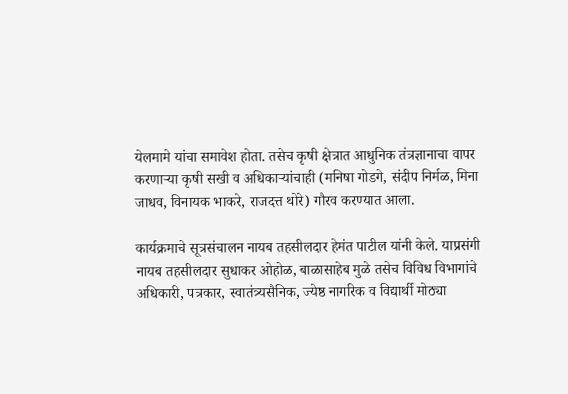येलमामे यांचा समावेश होता. तसेच कृषी क्षेत्रात आधुनिक तंत्रज्ञानाचा वापर करणाऱ्या कृषी सखी व अधिकाऱ्यांचाही (मनिषा गोडगे, संदीप निर्मळ, मिना जाधव, विनायक भाकरे, राजदत्त थोरे) गौरव करण्यात आला.

कार्यक्रमाचे सूत्रसंचालन नायब तहसीलदार हेमंत पाटील यांनी केले. याप्रसंगी नायब तहसीलदार सुधाकर ओहोळ, बाळासाहेब मुळे तसेच विविध विभागांचे अधिकारी, पत्रकार, स्वातंत्र्यसैनिक, ज्येष्ठ नागरिक व विद्यार्थी मोठ्या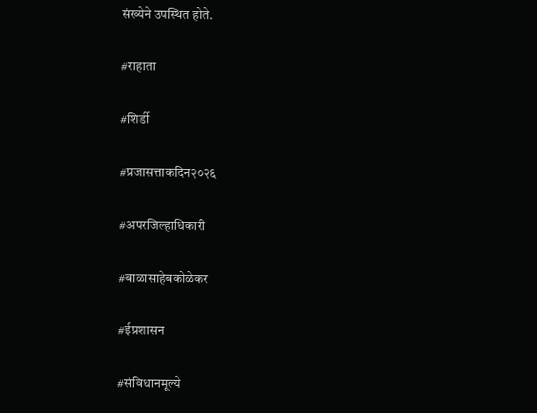संख्येने उपस्थित होते.

#राहाता

#शिर्डी

#प्रजासत्ताकदिन२०२६

#अपरजिल्हाधिकारी

#बाळासाहेबकोळेकर

#ईप्रशासन

#संविधानमूल्ये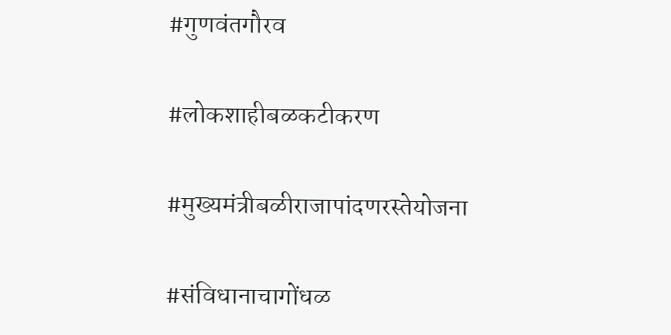#गुणवंतगौरव

#लोकशाहीबळकटीकरण

#मुख्यमंत्रीबळीराजापांदणरस्तेयोजना

#संविधानाचागोंधळ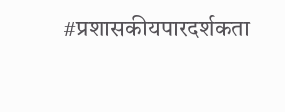#प्रशासकीयपारदर्शकता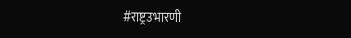#राष्ट्रउभारणी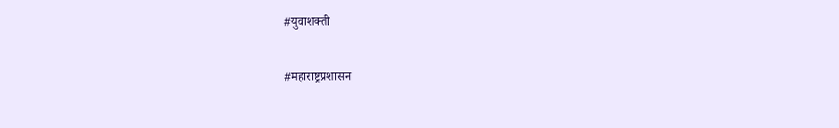#युवाशक्ती

#महाराष्ट्रप्रशासन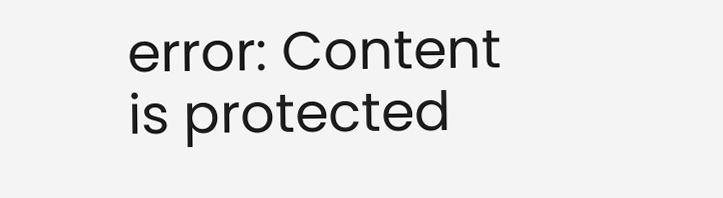error: Content is protected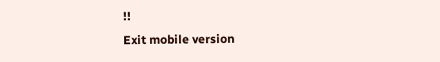!!
Exit mobile version